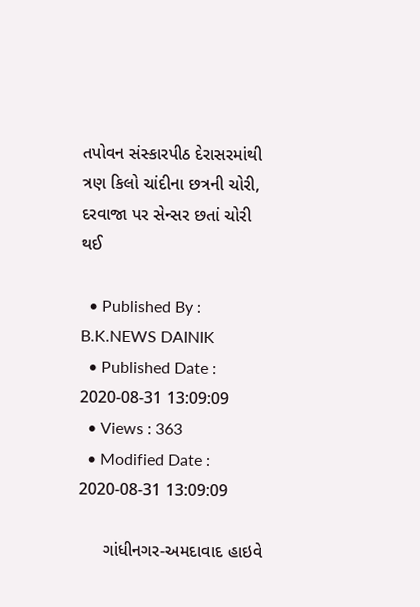તપોવન સંસ્કારપીઠ દેરાસરમાંથી ત્રણ કિલો ચાંદીના છત્રની ચોરી, દરવાજા પર સેન્સર છતાં ચોરી થઈ

  • Published By : B.K.NEWS DAINIK
  • Published Date : 2020-08-31 13:09:09
  • Views : 363
  • Modified Date : 2020-08-31 13:09:09

     ગાંધીનગર-અમદાવાદ હાઇવે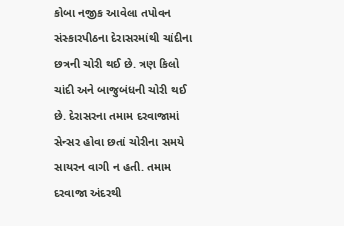કોબા નજીક આવેલા તપોવન સંસ્કારપીઠના દેરાસરમાંથી ચાંદીના છત્રની ચોરી થઈ છે. ત્રણ કિલો ચાંદી અને બાજુબંધની ચોરી થઈ છે. દેરાસરના તમામ દરવાજામાં સેન્સર હોવા છતાં ચોરીના સમયે સાયરન વાગી ન હતી. તમામ દરવાજા અંદરથી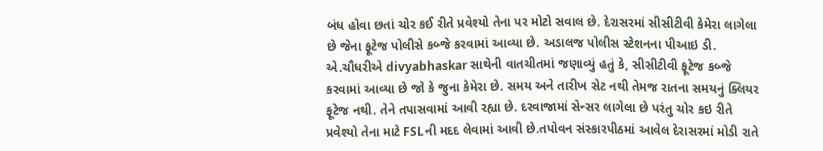બંધ હોવા છતાં ચોર કઈ રીતે પ્રવેશ્યો તેના પર મોટો સવાલ છે. દેરાસરમાં સીસીટીવી કેમેરા લાગેલા છે જેના ફૂટેજ પોલીસે કબ્જે કરવામાં આવ્યા છે. અડાલજ પોલીસ સ્ટેશનના પીઆઇ ડી. એ.ચૌધરીએ divyabhaskar સાથેની વાતચીતમાં જણાવ્યું હતું કે, સીસીટીવી ફૂટેજ કબ્જે કરવામાં આવ્યા છે જો કે જુના કેમેરા છે. સમય અને તારીખ સેટ નથી તેમજ રાતના સમયનું ક્લિયર ફૂટેજ નથી. તેને તપાસવામાં આવી રહ્યા છે. દરવાજામાં સેન્સર લાગેલા છે પરંતુ ચોર કઇ રીતે પ્રવેશ્યો તેના માટે FSLની મદદ લેવામાં આવી છે.તપોવન સંસ્કારપીઠમાં આવેલ દેરાસરમાં મોડી રાતે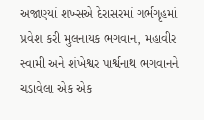અજાણ્યાં શખ્સએ દેરાસરમાં ગર્ભગૃહમાં પ્રવેશ કરી મુલનાયક ભગવાન, મહાવીર સ્વામી અને શંખેશ્વર પાર્શ્વનાથ ભગવાનને ચડાવેલા એક એક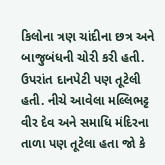કિલોના ત્રણ ચાંદીના છત્ર અને બાજુબંધની ચોરી કરી હતી. ઉપરાંત દાનપેટી પણ તૂટેલી હતી. નીચે આવેલા મલ્લિભટ્ટ વીર દેવ અને સમાધિ મંદિરના તાળા પણ તૂટેલા હતા જો કે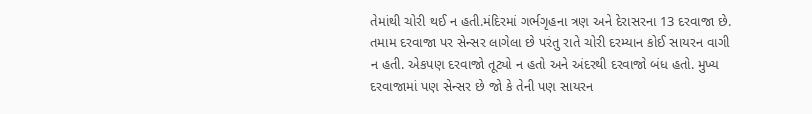તેમાંથી ચોરી થઈ ન હતી.મંદિરમાં ગર્ભગૃહના ત્રણ અને દેરાસરના 13 દરવાજા છે. તમામ દરવાજા પર સેન્સર લાગેલા છે પરંતુ રાતે ચોરી દરમ્યાન કોઈ સાયરન વાગી ન હતી. એકપણ દરવાજો તૂટ્યો ન હતો અને અંદરથી દરવાજો બંધ હતો. મુખ્ય દરવાજામાં પણ સેન્સર છે જો કે તેની પણ સાયરન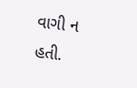વાગી ન હતી.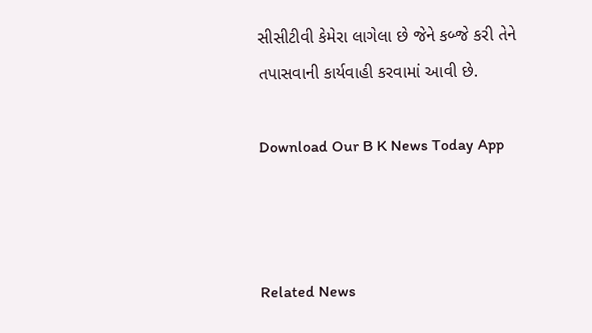સીસીટીવી કેમેરા લાગેલા છે જેને કબ્જે કરી તેને તપાસવાની કાર્યવાહી કરવામાં આવી છે.

Download Our B K News Today App



Related News